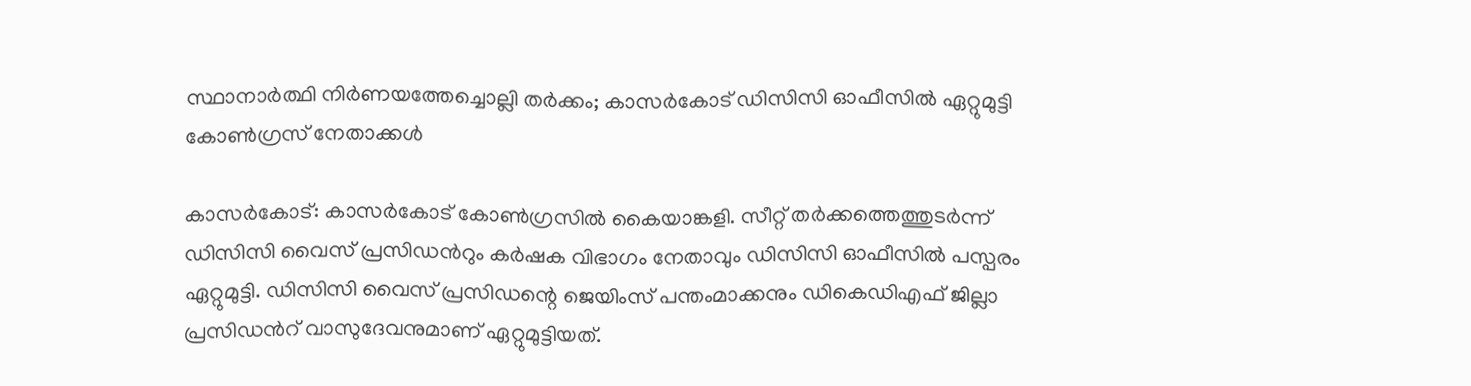സ്ഥാനാര്‍ത്ഥി നിര്‍ണയത്തേച്ചൊല്ലി തര്‍ക്കം; കാസർകോട് ഡിസിസി ഓഫീസിൽ ഏറ്റുമുട്ടി കോൺഗ്രസ് നേതാക്കൾ

കാസർകോട്: കാസർകോട് കോൺഗ്രസിൽ കൈയാങ്കളി. സീറ്റ് തർക്കത്തെത്തുടർന്ന് ഡിസിസി വൈസ് പ്രസിഡന്‍റും കർഷക വിഭാഗം നേതാവും ഡിസിസി ഓഫീസിൽ പസ്പരം ഏറ്റുമുട്ടി. ഡിസിസി വൈസ് പ്രസിഡന്റെ ജെയിംസ് പന്തംമാക്കനും ഡികെഡിഎഫ് ജില്ലാ പ്രസിഡന്‍റ് വാസുദേവനുമാണ് ഏറ്റുമുട്ടിയത്.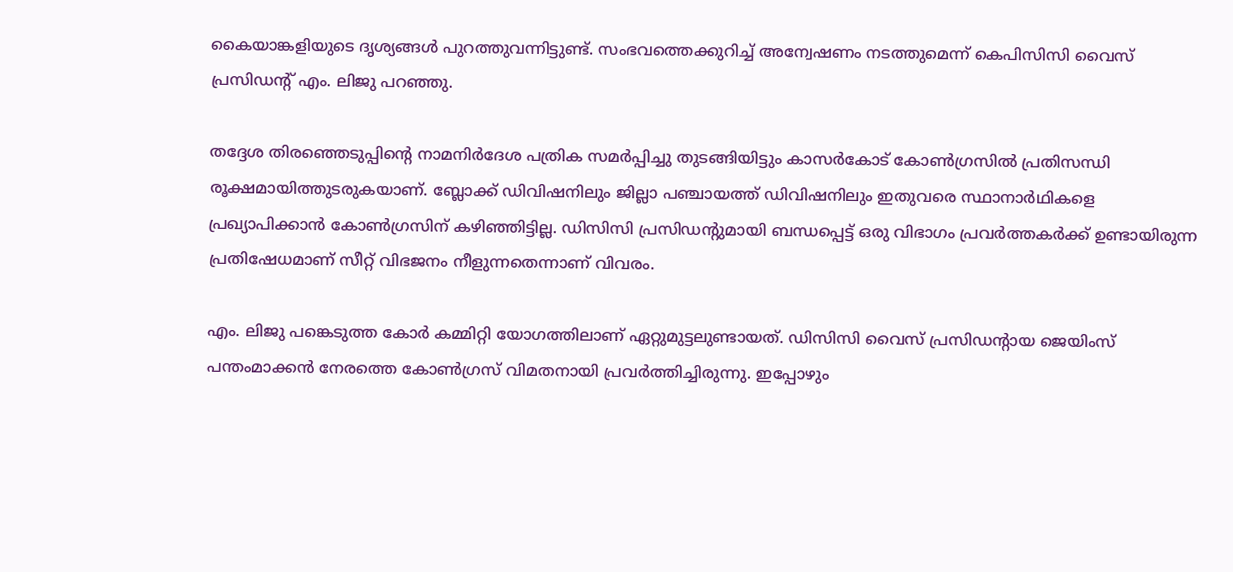കൈയാങ്കളിയുടെ ദൃശ്യങ്ങൾ പുറത്തുവന്നിട്ടുണ്ട്. സംഭവത്തെക്കുറിച്ച് അന്വേഷണം നടത്തുമെന്ന് കെപിസിസി വൈസ് പ്രസിഡന്റ് എം. ലിജു പറഞ്ഞു.

തദ്ദേശ തിരഞ്ഞെടുപ്പിന്റെ നാമനിർദേശ പത്രിക സമർപ്പിച്ചു തുടങ്ങിയിട്ടും കാസർകോട് കോൺഗ്രസിൽ പ്രതിസന്ധി രൂക്ഷമായിത്തുടരുകയാണ്. ബ്ലോക്ക് ഡിവിഷനിലും ജില്ലാ പഞ്ചായത്ത് ഡിവിഷനിലും ഇതുവരെ സ്ഥാനാർഥികളെ പ്രഖ്യാപിക്കാൻ കോൺഗ്രസിന് കഴിഞ്ഞിട്ടില്ല. ഡിസിസി പ്രസിഡന്റുമായി ബന്ധപ്പെട്ട് ഒരു വിഭാഗം പ്രവർത്തകർക്ക് ഉണ്ടായിരുന്ന പ്രതിഷേധമാണ് സീറ്റ് വിഭജനം നീളുന്നതെന്നാണ് വിവരം.

എം. ലിജു പങ്കെടുത്ത കോർ കമ്മിറ്റി യോഗത്തിലാണ് ഏറ്റുമുട്ടലുണ്ടായത്. ഡിസിസി വൈസ് പ്രസിഡന്റായ ജെയിംസ് പന്തംമാക്കൻ നേരത്തെ കോൺഗ്രസ് വിമതനായി പ്രവർത്തിച്ചിരുന്നു. ഇപ്പോഴും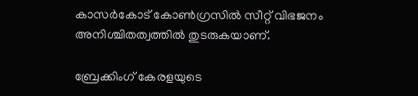കാസർകോട് കോൺഗ്രസിൽ സീറ്റ് വിഭജനം അനിശ്ചിതത്വത്തിൽ തുടരുകയാണ്.

ബ്രേക്കിംഗ് കേരളയുടെ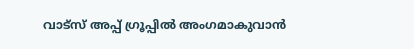വാട്സ് അപ്പ് ഗ്രൂപ്പിൽ അംഗമാകുവാൻ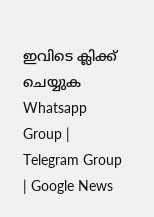ഇവിടെ ക്ലിക്ക് ചെയ്യുക Whatsapp Group | Telegram Group | Google News